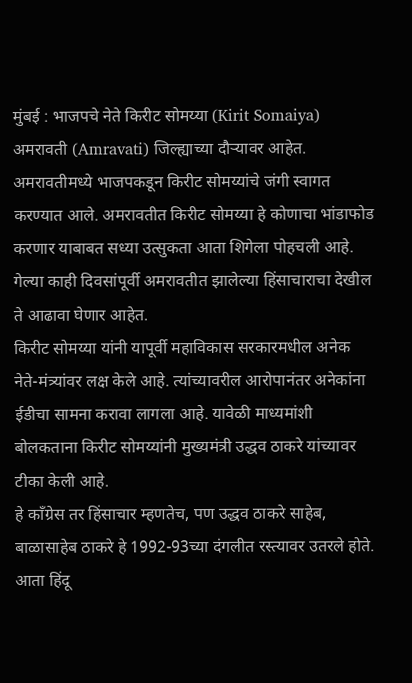मुंबई : भाजपचे नेते किरीट सोमय्या (Kirit Somaiya) अमरावती (Amravati) जिल्ह्याच्या दौऱ्यावर आहेत. अमरावतीमध्ये भाजपकडून किरीट सोमय्यांचे जंगी स्वागत करण्यात आले. अमरावतीत किरीट सोमय्या हे कोणाचा भांडाफोड करणार याबाबत सध्या उत्सुकता आता शिगेला पोहचली आहे. गेल्या काही दिवसांपूर्वी अमरावतीत झालेल्या हिंसाचाराचा देखील ते आढावा घेणार आहेत.
किरीट सोमय्या यांनी यापूर्वी महाविकास सरकारमधील अनेक नेते-मंत्र्यांवर लक्ष केले आहे. त्यांच्यावरील आरोपानंतर अनेकांना ईडीचा सामना करावा लागला आहे. यावेळी माध्यमांशी बोलकताना किरीट सोमय्यांनी मुख्यमंत्री उद्धव ठाकरे यांच्यावर टीका केली आहे.
हे काँग्रेस तर हिंसाचार म्हणतेच, पण उद्धव ठाकरे साहेब, बाळासाहेब ठाकरे हे 1992-93च्या दंगलीत रस्त्यावर उतरले होते. आता हिंदू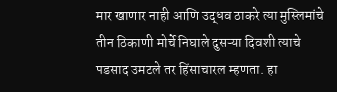मार खाणार नाही आणि उद्धव ठाकरे त्या मुस्लिमांचे तीन ठिकाणी मोर्चे निघाले दुसऱ्या दिवशी त्याचे पडसाद उमटले तर हिंसाचारल म्हणता. हा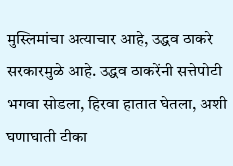मुस्लिमांचा अत्याचार आहे, उद्धव ठाकरे सरकारमुळे आहे. उद्धव ठाकरेंनी सत्तेपोटी भगवा सोडला, हिरवा हातात घेतला, अशी घणाघाती टीका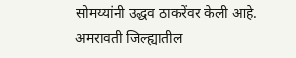सोमय्यांनी उद्धव ठाकरेंवर केली आहे.
अमरावती जिल्ह्यातील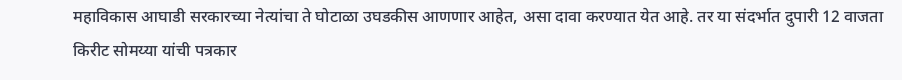महाविकास आघाडी सरकारच्या नेत्यांचा ते घोटाळा उघडकीस आणणार आहेत, असा दावा करण्यात येत आहे. तर या संदर्भात दुपारी 12 वाजता किरीट सोमय्या यांची पत्रकार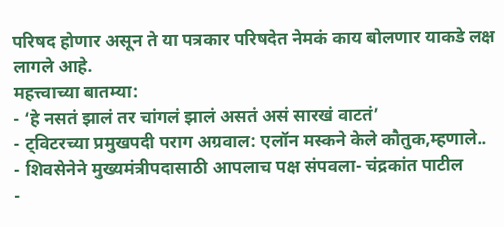परिषद होणार असून ते या पत्रकार परिषदेत नेमकं काय बोलणार याकडे लक्ष लागले आहे.
महत्त्वाच्या बातम्या:
- ‘हे नसतं झालं तर चांगलं झालं असतं असं सारखं वाटतं’
- ट्विटरच्या प्रमुखपदी पराग अग्रवाल: एलॉन मस्कने केले कौतुक,म्हणाले..
- शिवसेनेने मुख्यमंत्रीपदासाठी आपलाच पक्ष संपवला- चंद्रकांत पाटील
-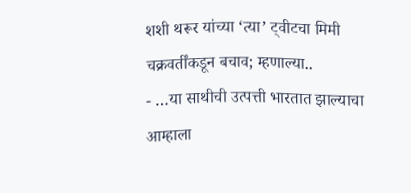शशी थरूर यांच्या ‘त्या’ ट्वीटचा मिमी चक्रवर्तींकडून बचाव; म्हणाल्या..
- …या साथीची उत्पत्ती भारतात झाल्याचा आम्हाला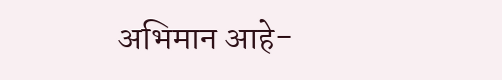अभिमान आहे-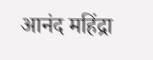आनंद महिंद्रा